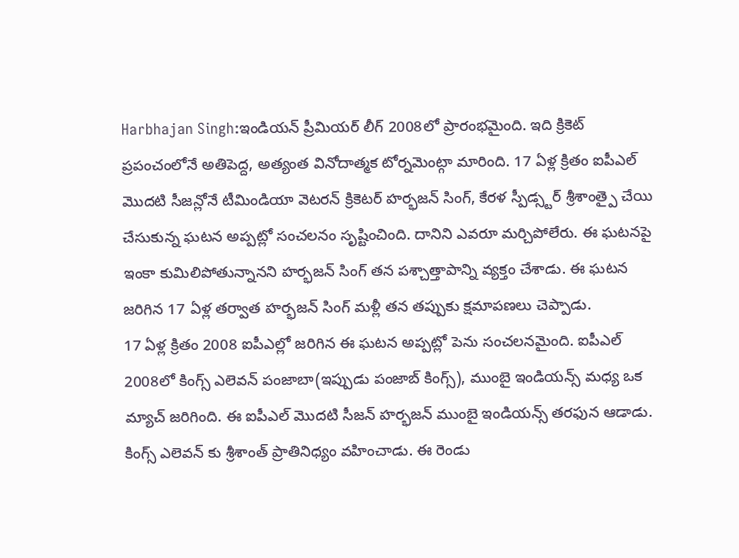Harbhajan Singh:ఇండియన్ ప్రీమియర్ లీగ్ 2008లో ప్రారంభమైంది. ఇది క్రికెట్ ప్రపంచంలోనే అతిపెద్ద, అత్యంత వినోదాత్మక టోర్నమెంట్గా మారింది. 17 ఏళ్ల క్రితం ఐపీఎల్ మొదటి సీజన్లోనే టీమిండియా వెటరన్ క్రికెటర్ హర్భజన్ సింగ్, కేరళ స్పీడ్స్టర్ శ్రీశాంత్పై చేయి చేసుకున్న ఘటన అప్పట్లో సంచలనం సృష్టించింది. దానిని ఎవరూ మర్చిపోలేరు. ఈ ఘటనపై ఇంకా కుమిలిపోతున్నానని హర్భజన్ సింగ్ తన పశ్చాత్తాపాన్ని వ్యక్తం చేశాడు. ఈ ఘటన జరిగిన 17 ఏళ్ల తర్వాత హర్భజన్ సింగ్ మళ్లీ తన తప్పుకు క్షమాపణలు చెప్పాడు.
17 ఏళ్ల క్రితం 2008 ఐపీఎల్లో జరిగిన ఈ ఘటన అప్పట్లో పెను సంచలనమైంది. ఐపీఎల్ 2008లో కింగ్స్ ఎలెవన్ పంజాబా(ఇప్పుడు పంజాబ్ కింగ్స్), ముంబై ఇండియన్స్ మధ్య ఒక మ్యాచ్ జరిగింది. ఈ ఐపీఎల్ మొదటి సీజన్ హర్భజన్ ముంబై ఇండియన్స్ తరఫున ఆడాడు. కింగ్స్ ఎలెవన్ కు శ్రీశాంత్ ప్రాతినిధ్యం వహించాడు. ఈ రెండు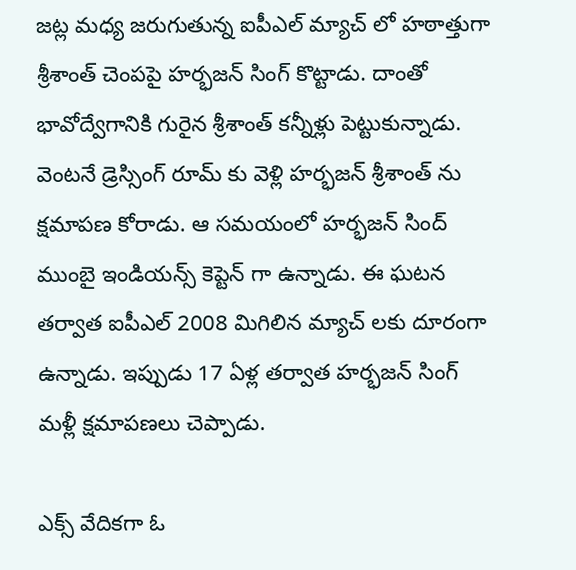జట్ల మధ్య జరుగుతున్న ఐపీఎల్ మ్యాచ్ లో హఠాత్తుగా శ్రీశాంత్ చెంపపై హర్భజన్ సింగ్ కొట్టాడు. దాంతో భావోద్వేగానికి గురైన శ్రీశాంత్ కన్నీళ్లు పెట్టుకున్నాడు. వెంటనే డ్రెస్సింగ్ రూమ్ కు వెళ్లి హర్భజన్ శ్రీశాంత్ ను క్షమాపణ కోరాడు. ఆ సమయంలో హర్భజన్ సింద్ ముంబై ఇండియన్స్ కెప్టెన్ గా ఉన్నాడు. ఈ ఘటన తర్వాత ఐపీఎల్ 2008 మిగిలిన మ్యాచ్ లకు దూరంగా ఉన్నాడు. ఇప్పుడు 17 ఏళ్ల తర్వాత హర్భజన్ సింగ్ మళ్లీ క్షమాపణలు చెప్పాడు.

ఎక్స్ వేదికగా ఓ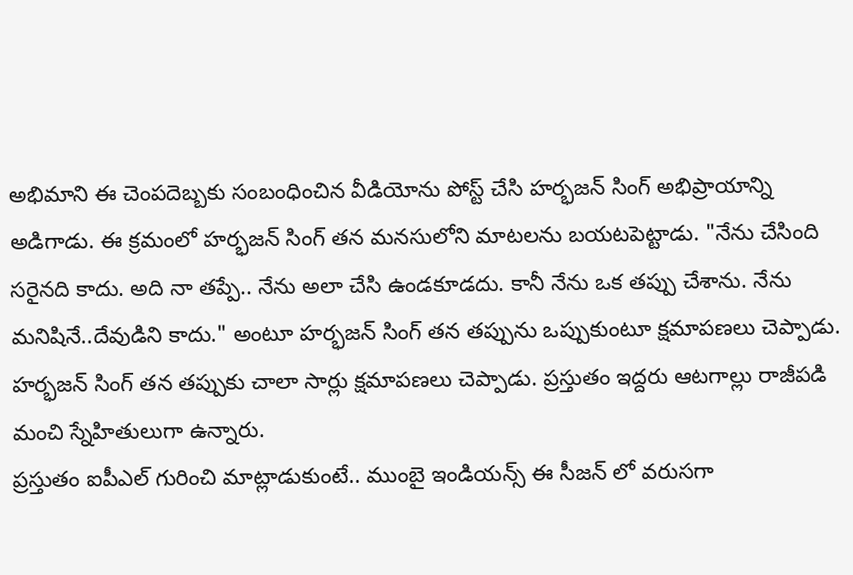అభిమాని ఈ చెంపదెబ్బకు సంబంధించిన వీడియోను పోస్ట్ చేసి హర్భజన్ సింగ్ అభిప్రాయాన్ని అడిగాడు. ఈ క్రమంలో హర్భజన్ సింగ్ తన మనసులోని మాటలను బయటపెట్టాడు. "నేను చేసింది సరైనది కాదు. అది నా తప్పే.. నేను అలా చేసి ఉండకూడదు. కానీ నేను ఒక తప్పు చేశాను. నేను మనిషినే..దేవుడిని కాదు." అంటూ హర్భజన్ సింగ్ తన తప్పును ఒప్పుకుంటూ క్షమాపణలు చెప్పాడు. హర్భజన్ సింగ్ తన తప్పుకు చాలా సార్లు క్షమాపణలు చెప్పాడు. ప్రస్తుతం ఇద్దరు ఆటగాల్లు రాజీపడి మంచి స్నేహితులుగా ఉన్నారు.
ప్రస్తుతం ఐపీఎల్ గురించి మాట్లాడుకుంటే.. ముంబై ఇండియన్స్ ఈ సీజన్ లో వరుసగా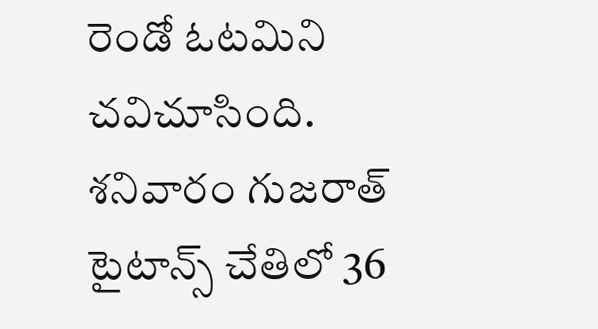రెండో ఓటమిని చవిచూసింది. శనివారం గుజరాత్ టైటాన్స్ చేతిలో 36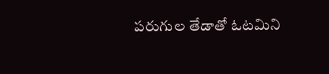పరుగుల తేడాతో ఓటమిని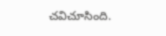చవిచూసింది.